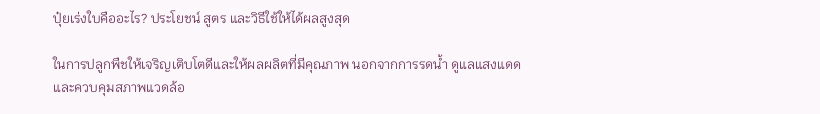ปุ๋ยเร่งใบคืออะไร? ประโยชน์ สูตร และวิธีใช้ให้ได้ผลสูงสุด

ในการปลูกพืชให้เจริญเติบโตดีและให้ผลผลิตที่มีคุณภาพ นอกจากการรดน้ำ ดูแลแสงแดด และควบคุมสภาพแวดล้อ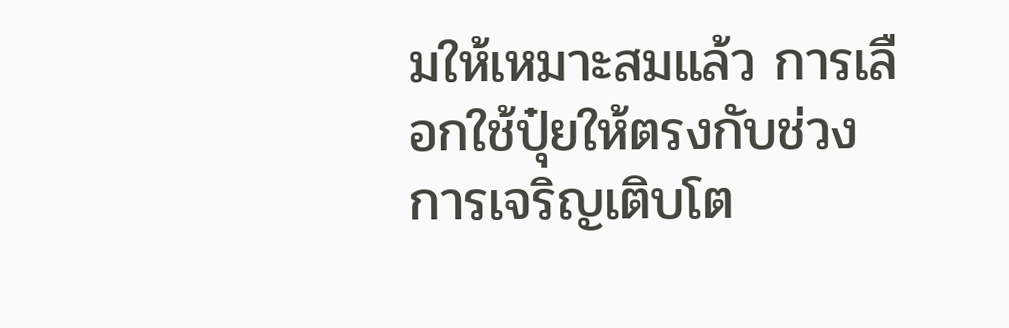มให้เหมาะสมแล้ว การเลือกใช้ปุ๋ยให้ตรงกับช่วงการเจริญเติบโต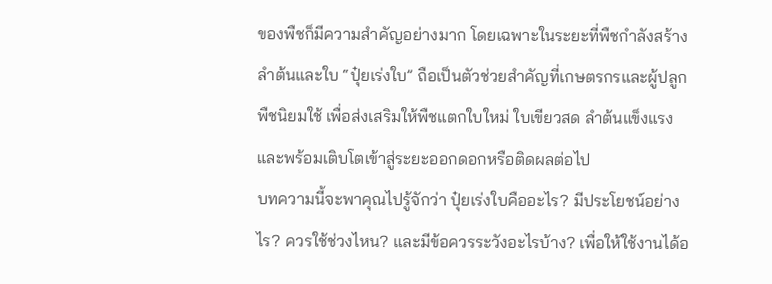ของพืชก็มีความสำคัญอย่างมาก โดยเฉพาะในระยะที่พืชกำลังสร้างลำต้นและใบ “ปุ๋ยเร่งใบ” ถือเป็นตัวช่วยสำคัญที่เกษตรกรและผู้ปลูกพืชนิยมใช้ เพื่อส่งเสริมให้พืชแตกใบใหม่ ใบเขียวสด ลำต้นแข็งแรง และพร้อมเติบโตเข้าสู่ระยะออกดอกหรือติดผลต่อไป
บทความนี้จะพาคุณไปรู้จักว่า ปุ๋ยเร่งใบคืออะไร? มีประโยชน์อย่างไร? ควรใช้ช่วงไหน? และมีข้อควรระวังอะไรบ้าง? เพื่อให้ใช้งานได้อ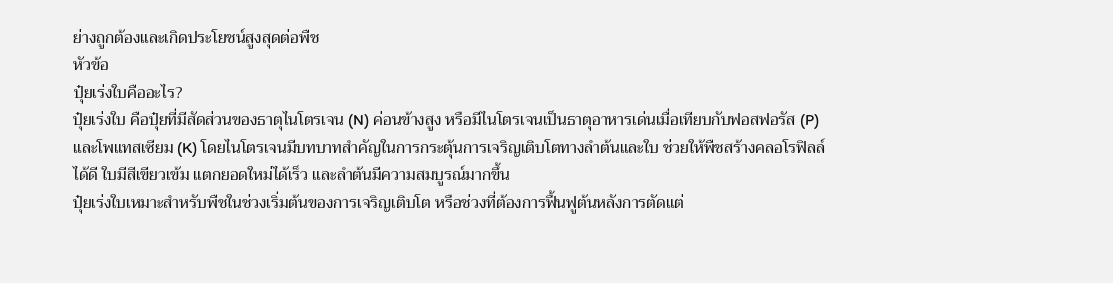ย่างถูกต้องและเกิดประโยชน์สูงสุดต่อพืช
หัวข้อ
ปุ๋ยเร่งใบคืออะไร?
ปุ๋ยเร่งใบ คือปุ๋ยที่มีสัดส่วนของธาตุไนโตรเจน (N) ค่อนข้างสูง หรือมีไนโตรเจนเป็นธาตุอาหารเด่นเมื่อเทียบกับฟอสฟอรัส (P) และโพแทสเซียม (K) โดยไนโตรเจนมีบทบาทสำคัญในการกระตุ้นการเจริญเติบโตทางลำต้นและใบ ช่วยให้พืชสร้างคลอโรฟิลล์ได้ดี ใบมีสีเขียวเข้ม แตกยอดใหม่ได้เร็ว และลำต้นมีความสมบูรณ์มากขึ้น
ปุ๋ยเร่งใบเหมาะสำหรับพืชในช่วงเริ่มต้นของการเจริญเติบโต หรือช่วงที่ต้องการฟื้นฟูต้นหลังการตัดแต่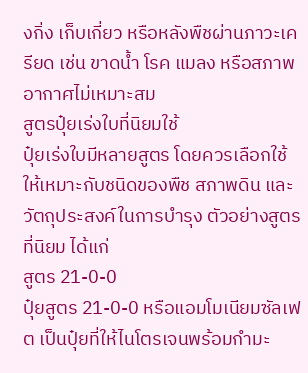งกิ่ง เก็บเกี่ยว หรือหลังพืชผ่านภาวะเครียด เช่น ขาดน้ำ โรค แมลง หรือสภาพอากาศไม่เหมาะสม
สูตรปุ๋ยเร่งใบที่นิยมใช้
ปุ๋ยเร่งใบมีหลายสูตร โดยควรเลือกใช้ให้เหมาะกับชนิดของพืช สภาพดิน และวัตถุประสงค์ในการบำรุง ตัวอย่างสูตรที่นิยม ได้แก่
สูตร 21-0-0
ปุ๋ยสูตร 21-0-0 หรือแอมโมเนียมซัลเฟต เป็นปุ๋ยที่ให้ไนโตรเจนพร้อมกำมะ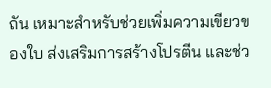ถัน เหมาะสำหรับช่วยเพิ่มความเขียวของใบ ส่งเสริมการสร้างโปรตีน และช่ว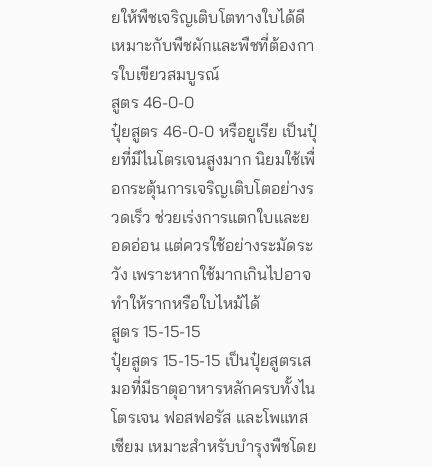ยให้พืชเจริญเติบโตทางใบได้ดี เหมาะกับพืชผักและพืชที่ต้องการใบเขียวสมบูรณ์
สูตร 46-0-0
ปุ๋ยสูตร 46-0-0 หรือยูเรีย เป็นปุ๋ยที่มีไนโตรเจนสูงมาก นิยมใช้เพื่อกระตุ้นการเจริญเติบโตอย่างรวดเร็ว ช่วยเร่งการแตกใบและยอดอ่อน แต่ควรใช้อย่างระมัดระวัง เพราะหากใช้มากเกินไปอาจทำให้รากหรือใบไหม้ได้
สูตร 15-15-15
ปุ๋ยสูตร 15-15-15 เป็นปุ๋ยสูตรเสมอที่มีธาตุอาหารหลักครบทั้งไนโตรเจน ฟอสฟอรัส และโพแทสเซียม เหมาะสำหรับบำรุงพืชโดย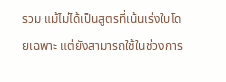รวม แม้ไม่ได้เป็นสูตรที่เน้นเร่งใบโดยเฉพาะ แต่ยังสามารถใช้ในช่วงการ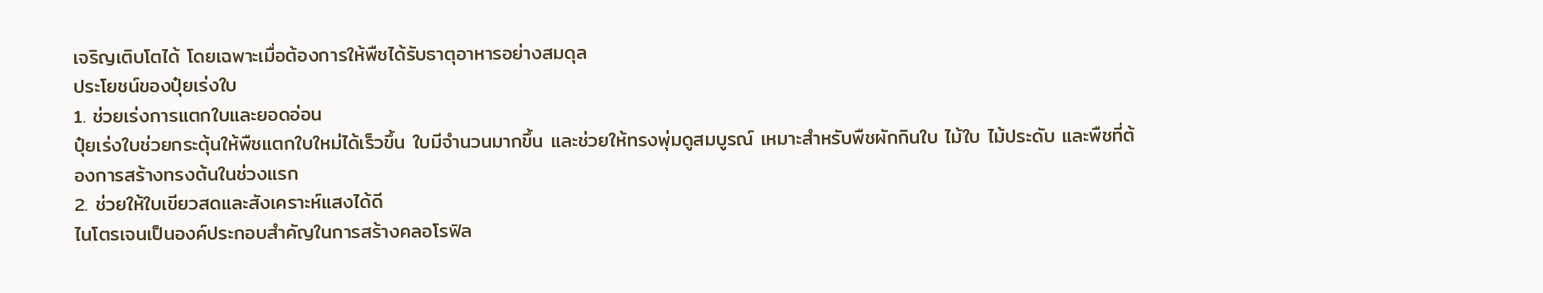เจริญเติบโตได้ โดยเฉพาะเมื่อต้องการให้พืชได้รับธาตุอาหารอย่างสมดุล
ประโยชน์ของปุ๋ยเร่งใบ
1. ช่วยเร่งการแตกใบและยอดอ่อน
ปุ๋ยเร่งใบช่วยกระตุ้นให้พืชแตกใบใหม่ได้เร็วขึ้น ใบมีจำนวนมากขึ้น และช่วยให้ทรงพุ่มดูสมบูรณ์ เหมาะสำหรับพืชผักกินใบ ไม้ใบ ไม้ประดับ และพืชที่ต้องการสร้างทรงต้นในช่วงแรก
2. ช่วยให้ใบเขียวสดและสังเคราะห์แสงได้ดี
ไนโตรเจนเป็นองค์ประกอบสำคัญในการสร้างคลอโรฟิล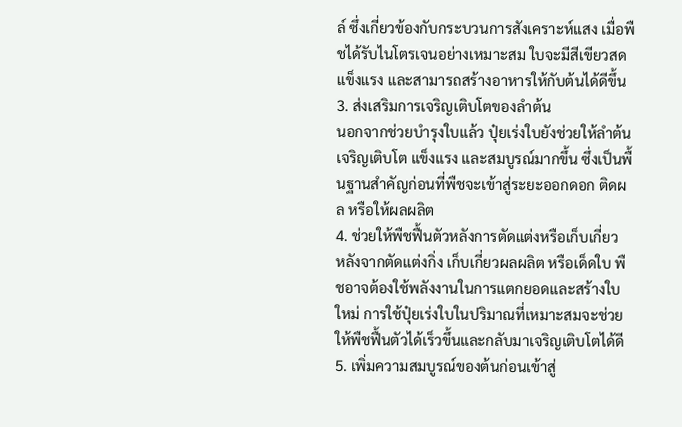ล์ ซึ่งเกี่ยวข้องกับกระบวนการสังเคราะห์แสง เมื่อพืชได้รับไนโตรเจนอย่างเหมาะสม ใบจะมีสีเขียวสด แข็งแรง และสามารถสร้างอาหารให้กับต้นได้ดีขึ้น
3. ส่งเสริมการเจริญเติบโตของลำต้น
นอกจากช่วยบำรุงใบแล้ว ปุ๋ยเร่งใบยังช่วยให้ลำต้นเจริญเติบโต แข็งแรง และสมบูรณ์มากขึ้น ซึ่งเป็นพื้นฐานสำคัญก่อนที่พืชจะเข้าสู่ระยะออกดอก ติดผล หรือให้ผลผลิต
4. ช่วยให้พืชฟื้นตัวหลังการตัดแต่งหรือเก็บเกี่ยว
หลังจากตัดแต่งกิ่ง เก็บเกี่ยวผลผลิต หรือเด็ดใบ พืชอาจต้องใช้พลังงานในการแตกยอดและสร้างใบใหม่ การใช้ปุ๋ยเร่งใบในปริมาณที่เหมาะสมจะช่วยให้พืชฟื้นตัวได้เร็วขึ้นและกลับมาเจริญเติบโตได้ดี
5. เพิ่มความสมบูรณ์ของต้นก่อนเข้าสู่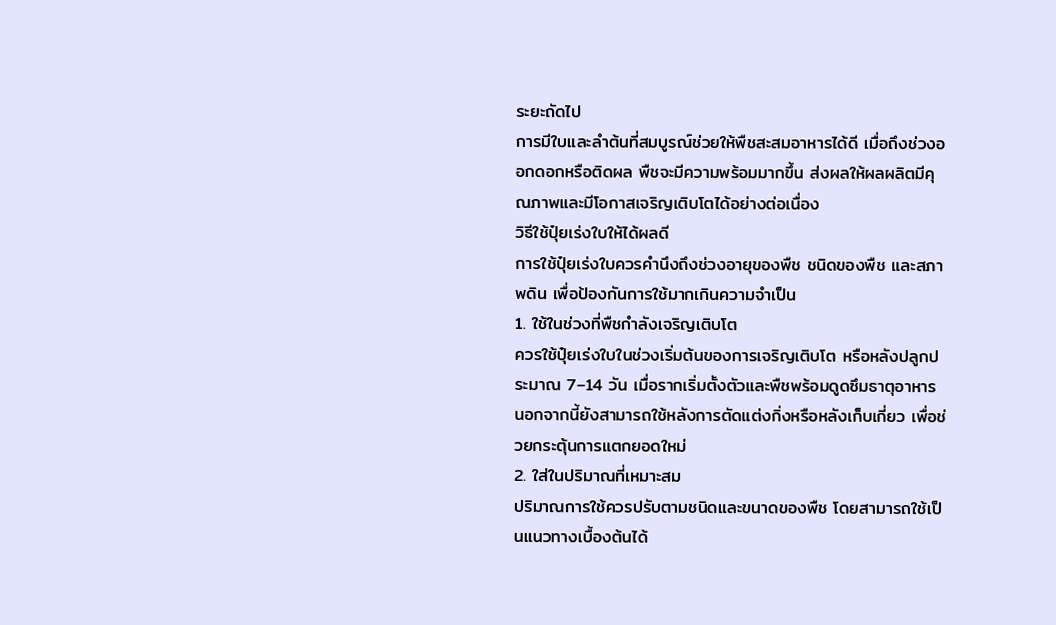ระยะถัดไป
การมีใบและลำต้นที่สมบูรณ์ช่วยให้พืชสะสมอาหารได้ดี เมื่อถึงช่วงออกดอกหรือติดผล พืชจะมีความพร้อมมากขึ้น ส่งผลให้ผลผลิตมีคุณภาพและมีโอกาสเจริญเติบโตได้อย่างต่อเนื่อง
วิธีใช้ปุ๋ยเร่งใบให้ได้ผลดี
การใช้ปุ๋ยเร่งใบควรคำนึงถึงช่วงอายุของพืช ชนิดของพืช และสภาพดิน เพื่อป้องกันการใช้มากเกินความจำเป็น
1. ใช้ในช่วงที่พืชกำลังเจริญเติบโต
ควรใช้ปุ๋ยเร่งใบในช่วงเริ่มต้นของการเจริญเติบโต หรือหลังปลูกประมาณ 7–14 วัน เมื่อรากเริ่มตั้งตัวและพืชพร้อมดูดซึมธาตุอาหาร นอกจากนี้ยังสามารถใช้หลังการตัดแต่งกิ่งหรือหลังเก็บเกี่ยว เพื่อช่วยกระตุ้นการแตกยอดใหม่
2. ใส่ในปริมาณที่เหมาะสม
ปริมาณการใช้ควรปรับตามชนิดและขนาดของพืช โดยสามารถใช้เป็นแนวทางเบื้องต้นได้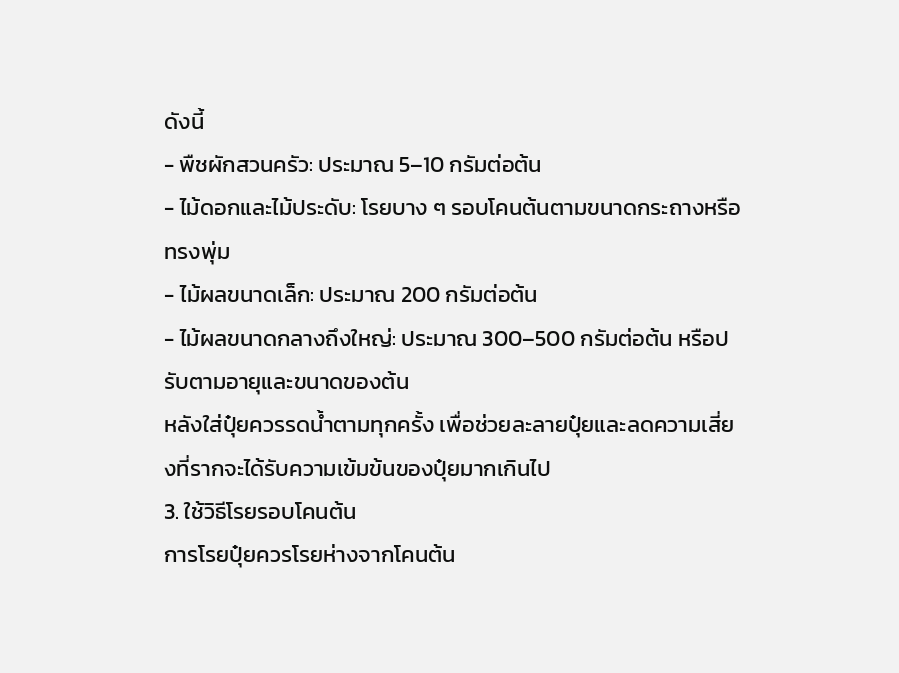ดังนี้
- พืชผักสวนครัว: ประมาณ 5–10 กรัมต่อต้น
- ไม้ดอกและไม้ประดับ: โรยบาง ๆ รอบโคนต้นตามขนาดกระถางหรือทรงพุ่ม
- ไม้ผลขนาดเล็ก: ประมาณ 200 กรัมต่อต้น
- ไม้ผลขนาดกลางถึงใหญ่: ประมาณ 300–500 กรัมต่อต้น หรือปรับตามอายุและขนาดของต้น
หลังใส่ปุ๋ยควรรดน้ำตามทุกครั้ง เพื่อช่วยละลายปุ๋ยและลดความเสี่ยงที่รากจะได้รับความเข้มข้นของปุ๋ยมากเกินไป
3. ใช้วิธีโรยรอบโคนต้น
การโรยปุ๋ยควรโรยห่างจากโคนต้น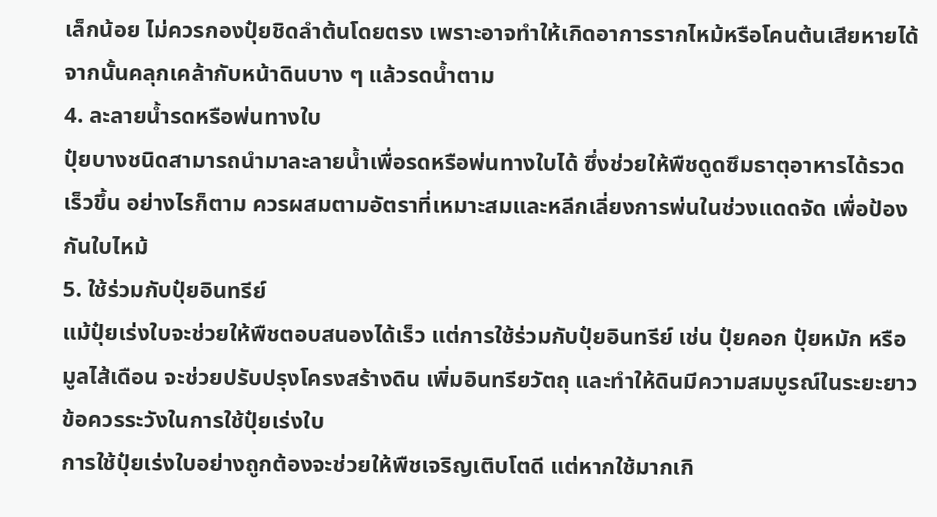เล็กน้อย ไม่ควรกองปุ๋ยชิดลำต้นโดยตรง เพราะอาจทำให้เกิดอาการรากไหม้หรือโคนต้นเสียหายได้ จากนั้นคลุกเคล้ากับหน้าดินบาง ๆ แล้วรดน้ำตาม
4. ละลายน้ำรดหรือพ่นทางใบ
ปุ๋ยบางชนิดสามารถนำมาละลายน้ำเพื่อรดหรือพ่นทางใบได้ ซึ่งช่วยให้พืชดูดซึมธาตุอาหารได้รวดเร็วขึ้น อย่างไรก็ตาม ควรผสมตามอัตราที่เหมาะสมและหลีกเลี่ยงการพ่นในช่วงแดดจัด เพื่อป้องกันใบไหม้
5. ใช้ร่วมกับปุ๋ยอินทรีย์
แม้ปุ๋ยเร่งใบจะช่วยให้พืชตอบสนองได้เร็ว แต่การใช้ร่วมกับปุ๋ยอินทรีย์ เช่น ปุ๋ยคอก ปุ๋ยหมัก หรือมูลไส้เดือน จะช่วยปรับปรุงโครงสร้างดิน เพิ่มอินทรียวัตถุ และทำให้ดินมีความสมบูรณ์ในระยะยาว
ข้อควรระวังในการใช้ปุ๋ยเร่งใบ
การใช้ปุ๋ยเร่งใบอย่างถูกต้องจะช่วยให้พืชเจริญเติบโตดี แต่หากใช้มากเกิ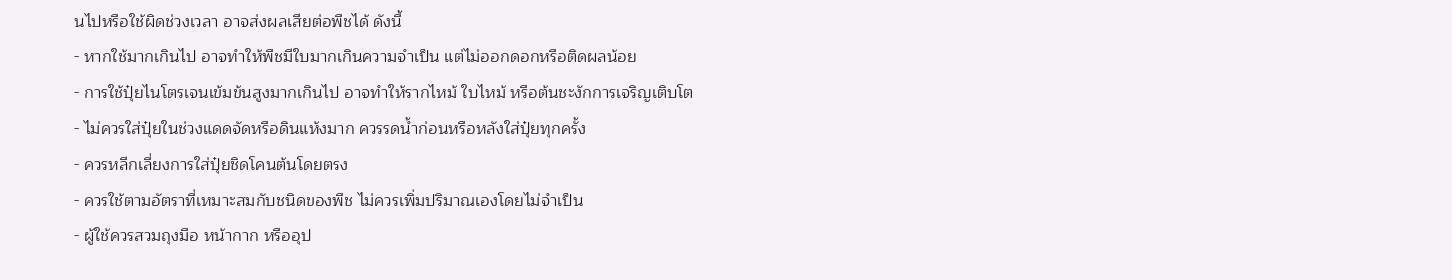นไปหรือใช้ผิดช่วงเวลา อาจส่งผลเสียต่อพืชได้ ดังนี้
- หากใช้มากเกินไป อาจทำให้พืชมีใบมากเกินความจำเป็น แต่ไม่ออกดอกหรือติดผลน้อย
- การใช้ปุ๋ยไนโตรเจนเข้มข้นสูงมากเกินไป อาจทำให้รากไหม้ ใบไหม้ หรือต้นชะงักการเจริญเติบโต
- ไม่ควรใส่ปุ๋ยในช่วงแดดจัดหรือดินแห้งมาก ควรรดน้ำก่อนหรือหลังใส่ปุ๋ยทุกครั้ง
- ควรหลีกเลี่ยงการใส่ปุ๋ยชิดโคนต้นโดยตรง
- ควรใช้ตามอัตราที่เหมาะสมกับชนิดของพืช ไม่ควรเพิ่มปริมาณเองโดยไม่จำเป็น
- ผู้ใช้ควรสวมถุงมือ หน้ากาก หรืออุป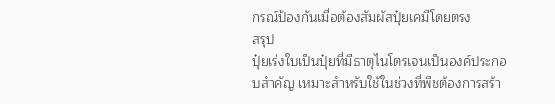กรณ์ป้องกันเมื่อต้องสัมผัสปุ๋ยเคมีโดยตรง
สรุป
ปุ๋ยเร่งใบเป็นปุ๋ยที่มีธาตุไนโตรเจนเป็นองค์ประกอบสำคัญ เหมาะสำหรับใช้ในช่วงที่พืชต้องการสร้า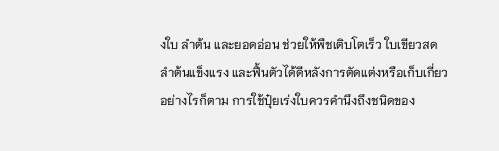งใบ ลำต้น และยอดอ่อน ช่วยให้พืชเติบโตเร็ว ใบเขียวสด ลำต้นแข็งแรง และฟื้นตัวได้ดีหลังการตัดแต่งหรือเก็บเกี่ยว
อย่างไรก็ตาม การใช้ปุ๋ยเร่งใบควรคำนึงถึงชนิดของ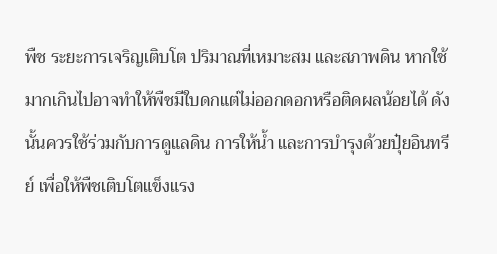พืช ระยะการเจริญเติบโต ปริมาณที่เหมาะสม และสภาพดิน หากใช้มากเกินไปอาจทำให้พืชมีใบดกแต่ไม่ออกดอกหรือติดผลน้อยได้ ดังนั้นควรใช้ร่วมกับการดูแลดิน การให้น้ำ และการบำรุงด้วยปุ๋ยอินทรีย์ เพื่อให้พืชเติบโตแข็งแรง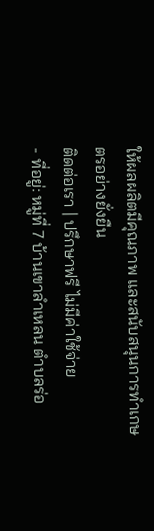ให้ผลผลิตมีคุณภาพ และสนับสนุนการทำเกษตรอย่างยั่งยืน
ติดต่อเรา | ปรึกษาฟรี ไม่มีค่าใช้จ่าย
- ที่อยู่: หมู่ที่ 7 บ้านเขาลำเหลน ตำบลร่อ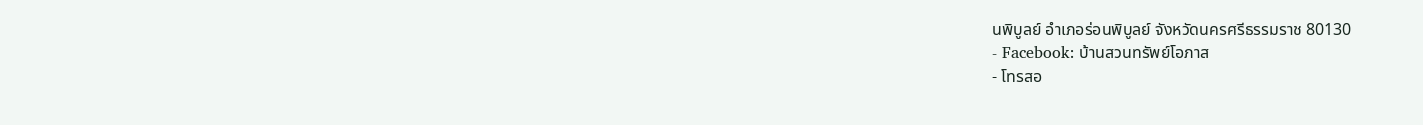นพิบูลย์ อำเภอร่อนพิบูลย์ จังหวัดนครศรีธรรมราช 80130
- Facebook: บ้านสวนทรัพย์โอภาส
- โทรสอ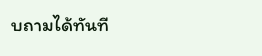บถามได้ทันที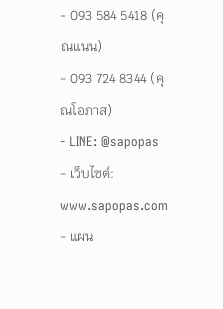- 093 584 5418 (คุณแนน)
- 093 724 8344 (คุณโอภาส)
- LINE: @sapopas
- เว็บไซต์: www.sapopas.com
- แผน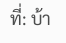ที่: บ้า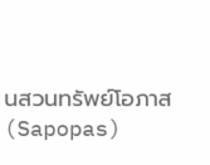นสวนทรัพย์โอภาส (Sapopas)